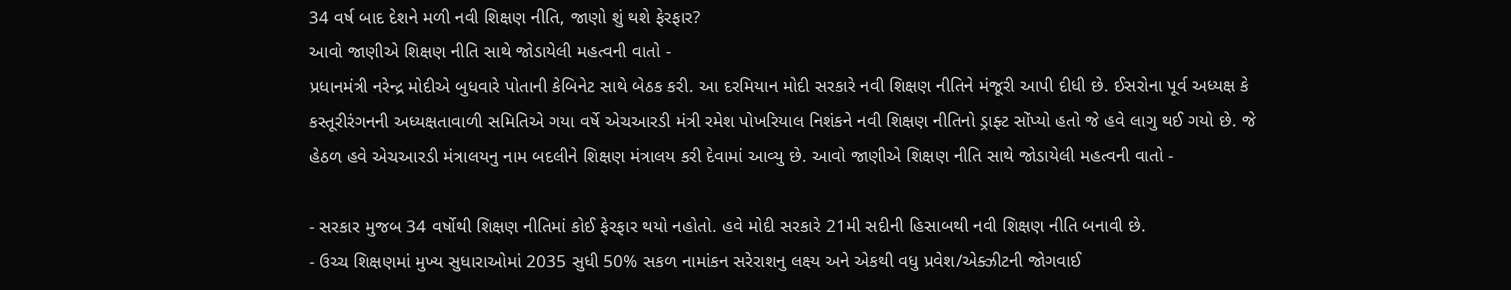34 વર્ષ બાદ દેશને મળી નવી શિક્ષણ નીતિ, જાણો શું થશે ફેરફાર?
આવો જાણીએ શિક્ષણ નીતિ સાથે જોડાયેલી મહત્વની વાતો -
પ્રધાનમંત્રી નરેન્દ્ર મોદીએ બુધવારે પોતાની કેબિનેટ સાથે બેઠક કરી. આ દરમિયાન મોદી સરકારે નવી શિક્ષણ નીતિને મંજૂરી આપી દીધી છે. ઈસરોના પૂર્વ અધ્યક્ષ કે કસ્તૂરીરંગનની અધ્યક્ષતાવાળી સમિતિએ ગયા વર્ષે એચઆરડી મંત્રી રમેશ પોખરિયાલ નિશંકને નવી શિક્ષણ નીતિનો ડ્રાફ્ટ સોંપ્યો હતો જે હવે લાગુ થઈ ગયો છે. જે હેઠળ હવે એચઆરડી મંત્રાલયનુ નામ બદલીને શિક્ષણ મંત્રાલય કરી દેવામાં આવ્યુ છે. આવો જાણીએ શિક્ષણ નીતિ સાથે જોડાયેલી મહત્વની વાતો -

- સરકાર મુજબ 34 વર્ષોથી શિક્ષણ નીતિમાં કોઈ ફેરફાર થયો નહોતો. હવે મોદી સરકારે 21મી સદીની હિસાબથી નવી શિક્ષણ નીતિ બનાવી છે.
- ઉચ્ચ શિક્ષણમાં મુખ્ય સુધારાઓમાં 2035 સુધી 50% સકળ નામાંકન સરેરાશનુ લક્ષ્ય અને એકથી વધુ પ્રવેશ/એક્ઝીટની જોગવાઈ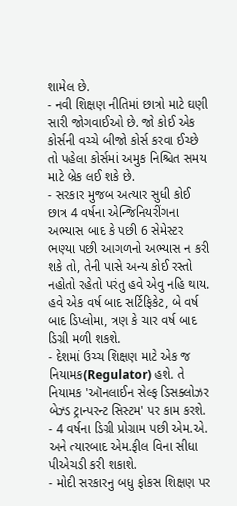શામેલ છે.
- નવી શિક્ષણ નીતિમાં છાત્રો માટે ઘણી સારી જોગવાઈઓ છે. જો કોઈ એક કોર્સની વચ્ચે બીજો કોર્સ કરવા ઈચ્છે તો પહેલા કોર્સમાં અમુક નિશ્ચિત સમય માટે બ્રેક લઈ શકે છે.
- સરકાર મુજબ અત્યાર સુધી કોઈ છાત્ર 4 વર્ષના એન્જિનિયરીંગના અભ્યાસ બાદ કે પછી 6 સેમેસ્ટર ભણ્યા પછી આગળનો અભ્યાસ ન કરી શકે તો, તેની પાસે અન્ય કોઈ રસ્તો નહોતો રહેતો પરંતુ હવે એવુ નહિ થાય. હવે એક વર્ષ બાદ સર્ટિફિકેટ, બે વર્ષ બાદ ડિપ્લોમા, ત્રણ કે ચાર વર્ષ બાદ ડિગ્રી મળી શકશે.
- દેશમાં ઉચ્ચ શિક્ષણ માટે એક જ નિયામક(Regulator) હશે. તે નિયામક 'ઑનલાઈન સેલ્ફ ડિસક્લોઝર બેઝ્ડ ટ્રાન્પરન્ટ સિસ્ટમ' પર કામ કરશે.
- 4 વર્ષના ડિગ્રી પ્રોગ્રામ પછી એમ.એ. અને ત્યારબાદ એમ.ફીલ વિના સીધા પીએચડી કરી શકાશે.
- મોદી સરકારનુ બધુ ફોકસ શિક્ષણ પર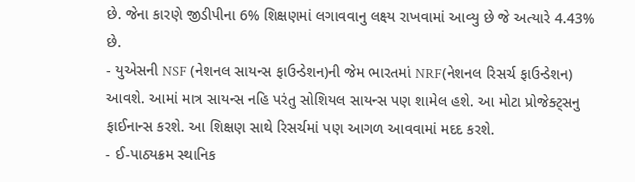છે. જેના કારણે જીડીપીના 6% શિક્ષણમાં લગાવવાનુ લક્ષ્ય રાખવામાં આવ્યુ છે જે અત્યારે 4.43% છે.
- યુએસની NSF (નેશનલ સાયન્સ ફાઉન્ડેશન)ની જેમ ભારતમાં NRF(નેશનલ રિસર્ચ ફાઉન્ડેશન) આવશે. આમાં માત્ર સાયન્સ નહિ પરંતુ સોશિયલ સાયન્સ પણ શામેલ હશે. આ મોટા પ્રોજેક્ટ્સનુ ફાઈનાન્સ કરશે. આ શિક્ષણ સાથે રિસર્ચમાં પણ આગળ આવવામાં મદદ કરશે.
- ઈ-પાઠ્યક્રમ સ્થાનિક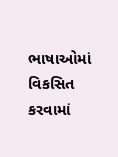ભાષાઓમાં વિકસિત કરવામાં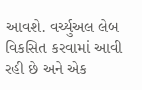આવશે. વર્ચ્યુઅલ લેબ વિકસિત કરવામાં આવી રહી છે અને એક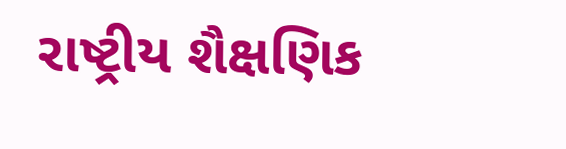રાષ્ટ્રીય શૈક્ષણિક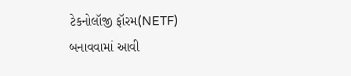ટેકનોલૉજી ફૉરમ(NETF) બનાવવામાં આવી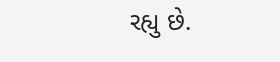રહ્યુ છે.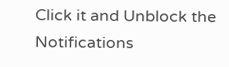Click it and Unblock the Notifications